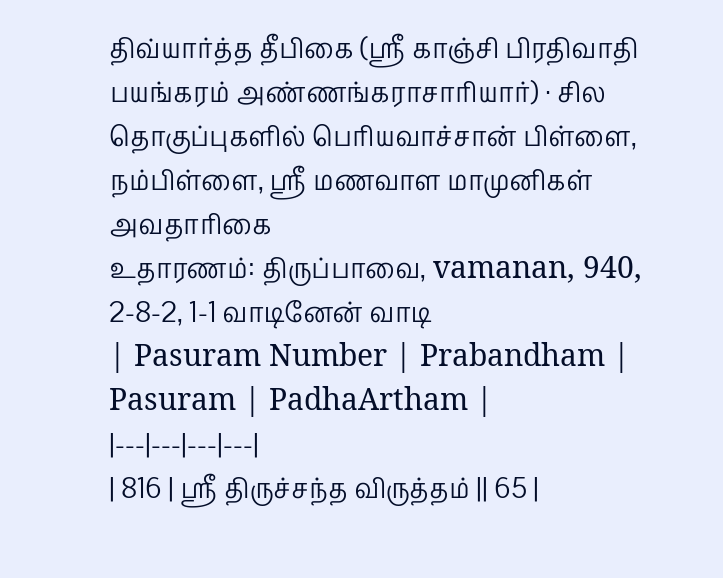திவ்யார்த்த தீபிகை (ஸ்ரீ காஞ்சி பிரதிவாதி பயங்கரம் அண்ணங்கராசாரியார்) · சில தொகுப்புகளில் பெரியவாச்சான் பிள்ளை, நம்பிள்ளை, ஸ்ரீ மணவாள மாமுனிகள் அவதாரிகை
உதாரணம்: திருப்பாவை, vamanan, 940, 2-8-2, 1-1 வாடினேன் வாடி
| Pasuram Number | Prabandham | Pasuram | PadhaArtham |
|---|---|---|---|
| 816 | ஸ்ரீ திருச்சந்த விருத்தம் || 65 |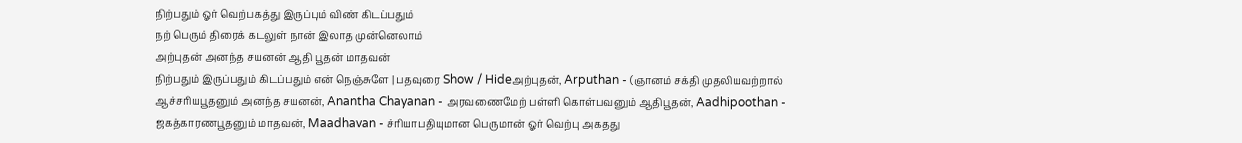நிற்பதும் ஓர் வெற்பகத்து இருப்பும் விண் கிடப்பதும்
நற் பெரும் திரைக் கடலுள் நான் இலாத முன்னெலாம்
அற்புதன் அனந்த சயனன் ஆதி பூதன் மாதவன்
நிற்பதும் இருப்பதும் கிடப்பதும் என் நெஞ்சுளே | பதவுரை Show / Hideஅற்புதன், Arputhan - (ஞானம் சக்தி முதலியவற்றால் ஆச்சரியபூதனும் அனந்த சயனன், Anantha Chayanan - அரவணைமேற் பள்ளி கொள்பவனும் ஆதிபூதன், Aadhipoothan - ஜகத்காரணபூதனும் மாதவன், Maadhavan - ச்ரியாபதியுமான பெருமான் ஓர் வெற்பு அகதது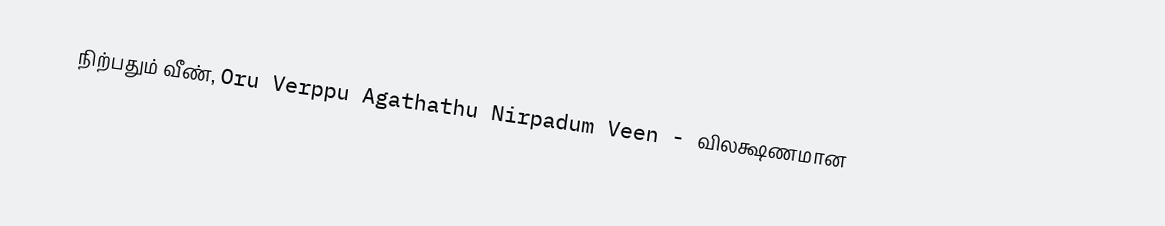நிற்பதும் வீண், Oru Verppu Agathathu Nirpadum Veen - விலக்ஷணமான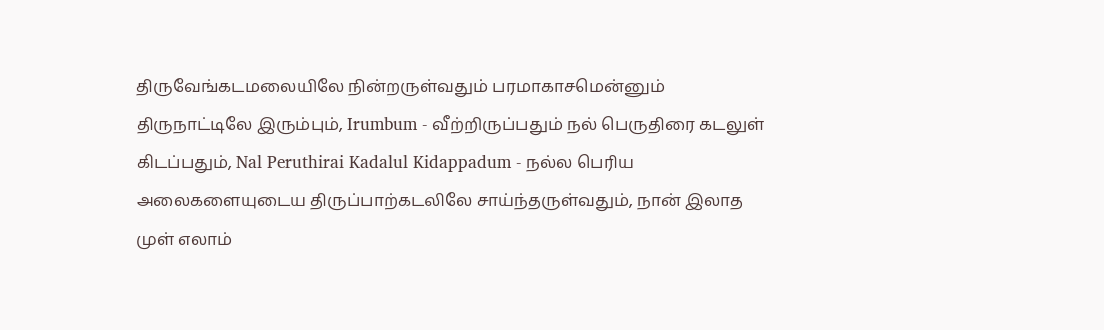திருவேங்கடமலையிலே நின்றருள்வதும் பரமாகாசமென்னும் திருநாட்டிலே இரும்பும், Irumbum - வீற்றிருப்பதும் நல் பெருதிரை கடலுள் கிடப்பதும், Nal Peruthirai Kadalul Kidappadum - நல்ல பெரிய அலைகளையுடைய திருப்பாற்கடலிலே சாய்ந்தருள்வதும், நான் இலாத முள் எலாம்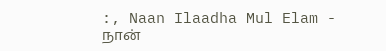:, Naan Ilaadha Mul Elam - நான்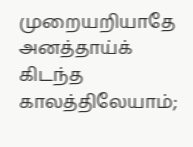முறையறியாதே அனத்தாய்க் கிடந்த காலத்திலேயாம்;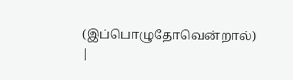(இப்பொழுதோவென்றால்) |